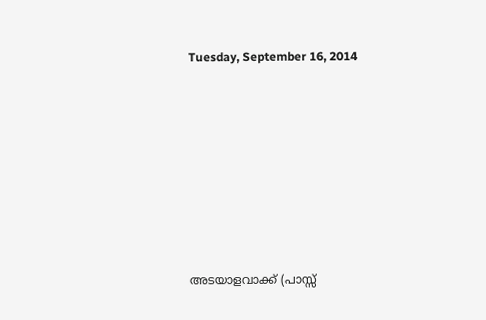Tuesday, September 16, 2014












അടയാളവാക്ക് (പാസ്സ്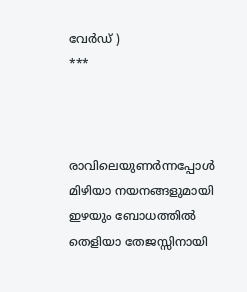വേര്‍ഡ് )
***



രാവിലെയുണര്‍ന്നപ്പോള്‍
മിഴിയാ നയനങ്ങളുമായി
ഇഴയും ബോധത്തില്‍
തെളിയാ തേജസ്സിനായി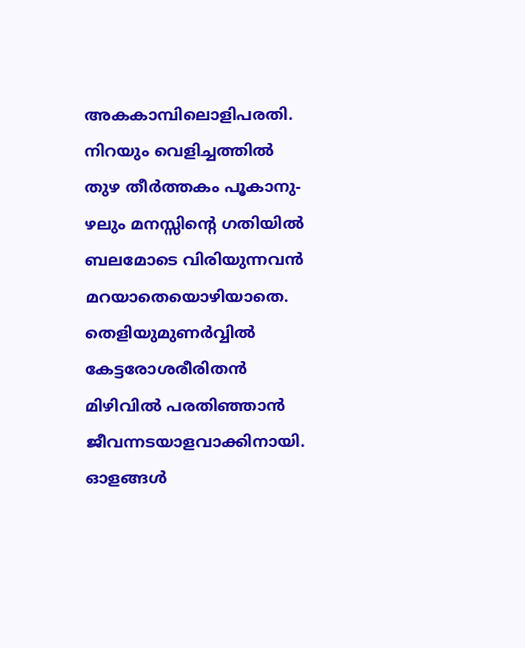അകകാമ്പിലൊളിപരതി.
നിറയും വെളിച്ചത്തില്‍
തുഴ തീര്‍ത്തകം പൂകാനു-
ഴലും മനസ്സിന്റെ ഗതിയില്‍
ബലമോടെ വിരിയുന്നവന്‍
മറയാതെയൊഴിയാതെ.
തെളിയുമുണര്‍വ്വില്‍
കേട്ടരോശരീരിതന്‍
മിഴിവില്‍ പരതിഞ്ഞാന്‍
ജീവന്നടയാളവാക്കിനായി.
ഓളങ്ങള്‍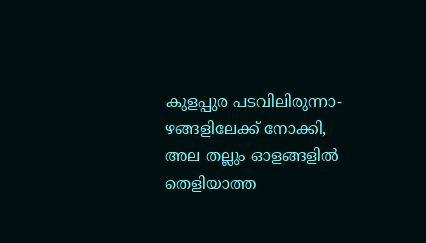കുളപ്പുര പടവിലിരുന്നാ-
ഴങ്ങളിലേക്ക് നോക്കി,
അല തല്ലും ഓളങ്ങളില്‍
തെളിയാത്ത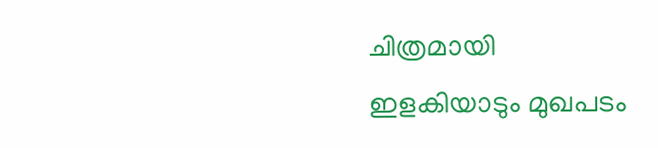ചിത്രമായി
ഇളകിയാടും മുഖപടം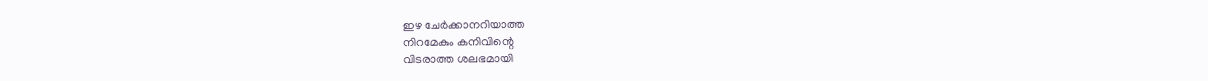ഇഴ ചേര്‍ക്കാനറിയാത്ത
നിറമേകും കനിവിന്റെ
വിടരാത്ത ശലഭമായി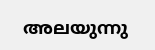അലയുന്നു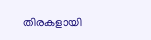തിരകളായി